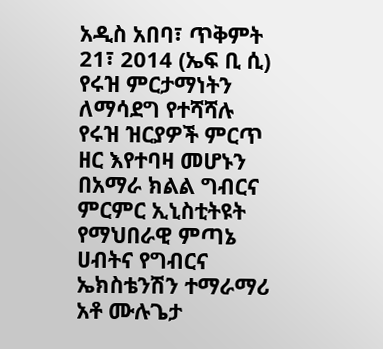አዲስ አበባ፣ ጥቅምት 21፣ 2014 (ኤፍ ቢ ሲ) የሩዝ ምርታማነትን ለማሳደግ የተሻሻሉ የሩዝ ዝርያዎች ምርጥ ዘር እየተባዛ መሆኑን በአማራ ክልል ግብርና ምርምር ኢኒስቲትዩት የማህበራዊ ምጣኔ ሀብትና የግብርና ኤክስቴንሽን ተማራማሪ አቶ ሙሉጌታ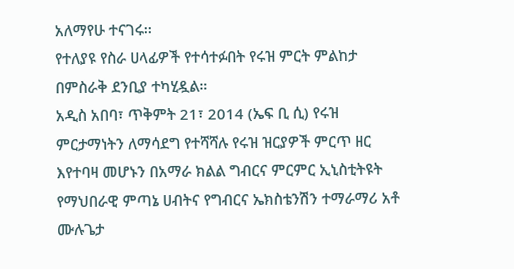አለማየሁ ተናገሩ፡፡
የተለያዩ የስራ ሀላፊዎች የተሳተፉበት የሩዝ ምርት ምልከታ በምስራቅ ደንቢያ ተካሂዷል።
አዲስ አበባ፣ ጥቅምት 21፣ 2014 (ኤፍ ቢ ሲ) የሩዝ ምርታማነትን ለማሳደግ የተሻሻሉ የሩዝ ዝርያዎች ምርጥ ዘር እየተባዛ መሆኑን በአማራ ክልል ግብርና ምርምር ኢኒስቲትዩት የማህበራዊ ምጣኔ ሀብትና የግብርና ኤክስቴንሽን ተማራማሪ አቶ ሙሉጌታ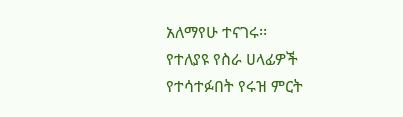አለማየሁ ተናገሩ፡፡
የተለያዩ የስራ ሀላፊዎች የተሳተፉበት የሩዝ ምርት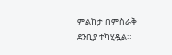ምልከታ በምስራቅ ደንቢያ ተካሂዷል።